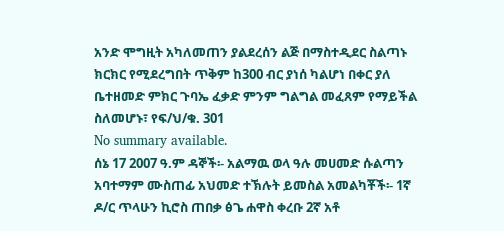አንድ ሞግዚት አካለመጠን ያልደረሰን ልጅ በማስተዲደር ስልጣኑ ክርክር የሚደረግበት ጥቅም ከ300 ብር ያነሰ ካልሆነ በቀር ያለ ቤተዘመድ ምክር ጉባኤ ፈቃድ ምንም ግልግል መፈጸም የማይችል ስለመሆኑ፣ የፍ/ህ/ቁ. 301
No summary available.
ሰኔ 17 2007 ዓ.ም ዳኞች፡- አልማዉ ወላ ዓሉ መሀመድ ሱልጣን አባተማም ሙስጠፊ አህመድ ተኽሉት ይመስል አመልካቾች፡- 1ኛ ዶ/ር ጥላሁን ኪሮስ ጠበቃ ፅጌ ሐዋስ ቀረቡ 2ኛ አቶ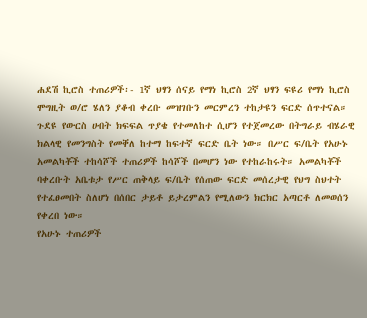ሐደሽ ኪሮስ ተጠሪዎች፡- 1ኛ ህፃን ሰናይ የማነ ኪሮስ 2ኛ ህፃን ፍዩሪ የማነ ኪሮስ ሞግዚት ወ/ሮ ሄለን ያቆብ ቀረቡ መዝገቡን መርምረን ተከታዩን ፍርድ ሰጥተናል።
ጉደዩ የውርስ ሀብት ክፍፍል ጥያቄ የተመለከተ ሲሆን የተጀመረው በትግራይ ብሄራዊ ክልላዊ የመንግስት የመቐለ ከተማ ከፍተኛ ፍርድ ቤት ነው። በሥር ፍ/ቤት የአሁኑ አመልካቾች ተከሳሾች ተጠሪዎች ከሳሾች በመሆን ነው የተከራከሩት። አመልካቾች ባቀረቡት አቤቱታ የሥር ጠቅላይ ፍ/ቤት የሰጠው ፍርድ መሰረታዊ የህግ ስህተት የተፈፀመበት ስለሆነ በሰበር ታይቶ ይታረምልን የሚለውን ክርክር አጣርቶ ለመወሰን የቀረበ ነው።
የአሁኑ ተጠሪዎች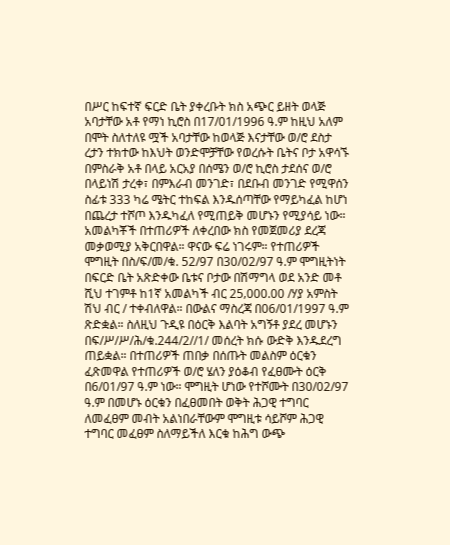በሥር ከፍተኛ ፍርድ ቤት ያቀረቡት ክስ አጭር ይዘት ወላጅ አባታቸው አቶ የማነ ኪሮስ በ17/01/1996 ዓ.ም ከዚህ አለም በሞት ስለተለዩ ሟች አባታቸው ከወላጅ እናታቸው ወ/ሮ ደስታ ረታን ተክተው ከእህት ወንድሞቻቸው የወረሱት ቤትና ቦታ አዋሳኙ በምስራቅ አቶ በላይ አርአያ በሰሜን ወ/ሮ ኪሮስ ታደሰና ወ/ሮ በላይነሽ ታረቀ፣ በምእራብ መንገድ፣ በደቡብ መንገድ የሚዋሰን ስፊቱ 333 ካሬ ሜትር ተከፍል እንዱሰጣቸው የማይካፈል ከሆነ በጨረታ ተሾጦ እንዱካፈለ የሚጠይቅ መሆኑን የሚያሳይ ነው።
አመልካቾች በተጠሪዎች ለቀረበው ክስ የመጀመሪያ ደረጃ መቃወሚያ አቅርበዋል። ዋናው ፍሬ ነገሩም። የተጠሪዎች ሞግዚት በስ/ፍ/መ/ቁ. 52/97 በ30/02/97 ዓ.ም ሞግዚትነት በፍርድ ቤት አጽድቀው ቤቱና ቦታው በሽማግላ ወደ አንድ መቶ ሺህ ተገምቶ ከ1ኛ አመልካች ብር 25‚000.00 /ሃያ አምስት ሽህ ብር / ተቀብለዋል። በውልና ማስረጃ በ06/01/1997 ዓ.ም ጽድቋል። ስለዚህ ጉዲዩ በዕርቅ እልባት አግኝቶ ያደረ መሆኑን በፍ/ሥ/ሥ/ሕ/ቁ.244/2//1/ መሰረት ክሱ ውድቅ እንዱደረግ ጠይቋል። በተጠሪዎች ጠበቃ በሰጡት መልስም ዕርቁን ፈጽመዋል የተጠሪዎች ወ/ሮ ሄለን ያዕቆብ የፈፀሙት ዕርቅ በ6/01/97 ዓ.ም ነው። ሞግዚት ሆነው የተሾሙት በ30/02/97 ዓ.ም በመሆኑ ዕርቁን በፈፀመበት ወቅት ሕጋዊ ተግባር ለመፈፀም መብት አልነበራቸውም ሞግዚቱ ሳይሾም ሕጋዊ ተግባር መፈፀም ስለማይችለ እርቁ ከሕግ ውጭ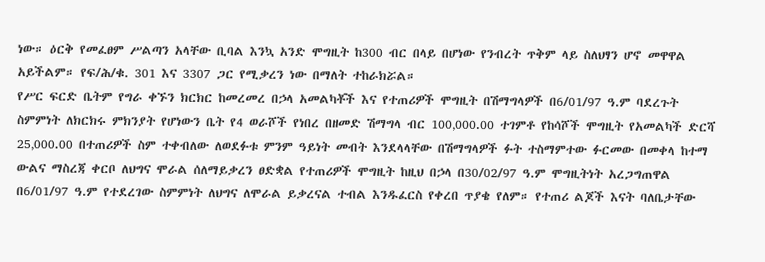ነው። ዕርቅ የመፈፀም ሥልጣን አላቸው ቢባል እንኳ አንድ ሞግዚት ከ300 ብር በላይ በሆነው የንብረት ጥቅም ላይ ስለህፃን ሆኖ መዋዋል አይችልም። የፍ/ሕ/ቁ. 301 እና 3307 ጋር የሚቃረን ነው በማለት ተከራክሯል።
የሥር ፍርድ ቤትም የግራ ቀኙን ክርክር ከመረመረ በኃላ አመልካቾች እና የተጠሪዎች ሞግዚት በሽማግላዎች በ6/01/97 ዓ.ም ባደረጉት ስምምነት ለክርክሩ ምክንያት የሆነውን ቤት የ4 ወራሾች የነበረ በዘመድ ሽማግላ ብር 100‚000.00 ተገምቶ የከሳሾች ሞግዚት የአመልካች ድርሻ 25‚000.00 በተጠሪዎች ስም ተቀብለው ለወደፉቱ ምንም ዓይነት መብት እንደላላቸው በሽማግላዎች ፉት ተስማምተው ፉርመው በመቀላ ከተማ ውልና ማስረጃ ቀርቦ ለህግና ሞራል ሰለማይቃረን ፀድቋል የተጠሪዎች ሞግዚት ከዚህ በኃላ በ30/02/97 ዓ.ም ሞግዚትነት አረጋግጠዋል በ6/01/97 ዓ.ም የተደረገው ስምምነት ለህግና ለሞራል ይቃረናል ተብል እንዱፈርስ የቀረበ ጥያቄ የለም። የተጠሪ ልጆች እናት ባለቤታቸው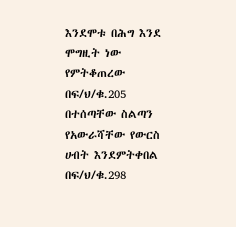እንደሞቱ በሕግ እንደ ሞግዚት ነው የምትቆጠረው በፍ/ህ/ቁ.205 በተሰጣቸው ስልጣን የአውራሻቸው የውርስ ሀብት እንደምትቀበል በፍ/ህ/ቁ.298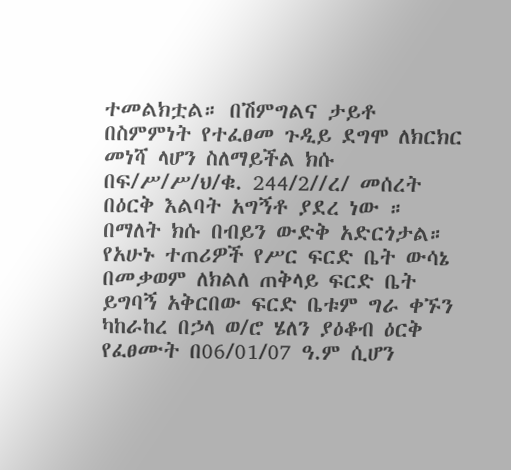ተመልክቷል። በሽምግልና ታይቶ በስምምነት የተፈፀመ ጉዲይ ደግሞ ለክርክር መነሻ ላሆን ስለማይችል ክሱ በፍ/ሥ/ሥ/ህ/ቁ. 244/2//ረ/ መሰረት በዕርቅ እልባት አግኝቶ ያደረ ነው ። በማለት ክሱ በብይን ውድቅ አድርጎታል።
የአሁኑ ተጠሪዎች የሥር ፍርድ ቤት ውሳኔ በመቃወም ለክልለ ጠቅላይ ፍርድ ቤት ይግባኝ አቅርበው ፍርድ ቤቱም ግራ ቀኙን ካከራከረ በኃላ ወ/ሮ ሄለን ያዕቆብ ዕርቅ የፈፀሙት በ06/01/07 ዓ.ም ሲሆን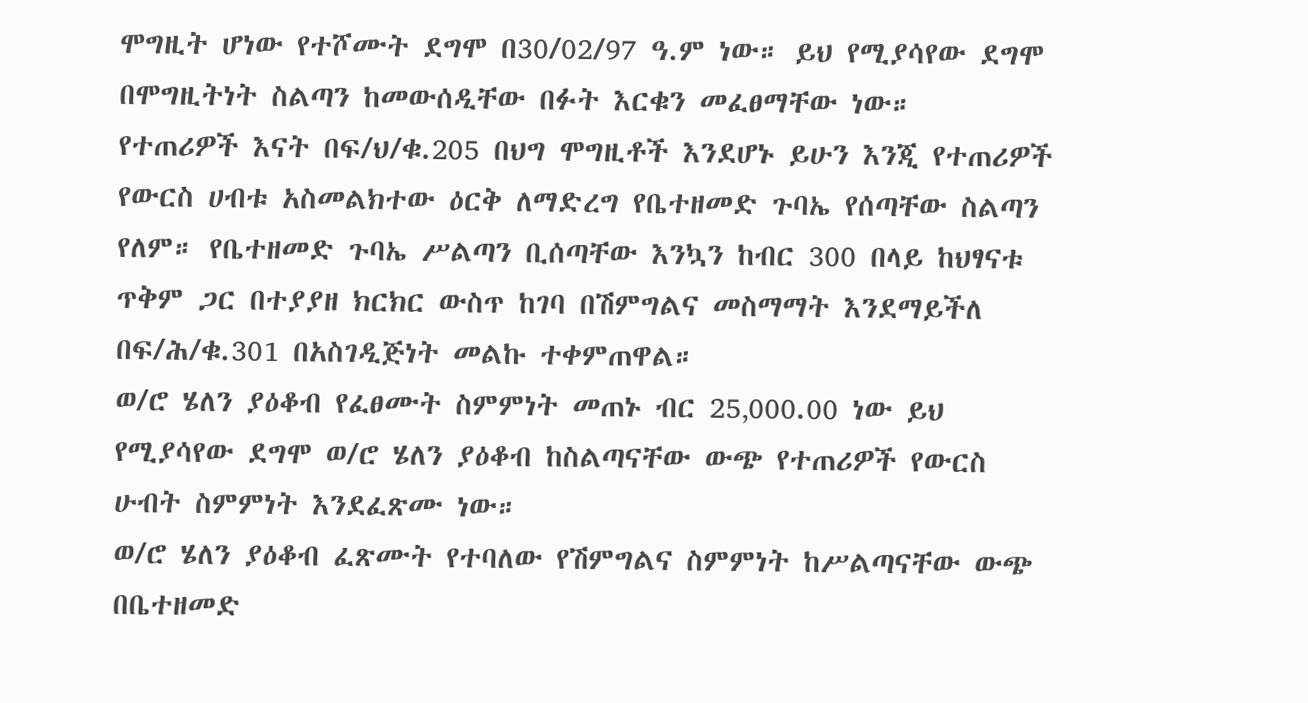ሞግዚት ሆነው የተሾሙት ደግሞ በ30/02/97 ዓ.ም ነው። ይህ የሚያሳየው ደግሞ በሞግዚትነት ስልጣን ከመውሰዲቸው በፉት እርቁን መፈፀማቸው ነው።
የተጠሪዎች እናት በፍ/ህ/ቁ.205 በህግ ሞግዚቶች እንደሆኑ ይሁን እንጂ የተጠሪዎች የውርስ ሀብቱ አስመልክተው ዕርቅ ለማድረግ የቤተዘመድ ጉባኤ የሰጣቸው ስልጣን የለም። የቤተዘመድ ጉባኤ ሥልጣን ቢሰጣቸው እንኳን ከብር 300 በላይ ከህፃናቱ ጥቅም ጋር በተያያዘ ክርክር ውስጥ ከገባ በሽምግልና መስማማት እንደማይችለ በፍ/ሕ/ቁ.301 በአስገዲጅነት መልኩ ተቀምጠዋል።
ወ/ሮ ሄለን ያዕቆብ የፈፀሙት ስምምነት መጠኑ ብር 25‚000.00 ነው ይህ የሚያሳየው ደግሞ ወ/ሮ ሄለን ያዕቆብ ከስልጣናቸው ውጭ የተጠሪዎች የውርስ ሁብት ስምምነት እንደፈጽሙ ነው።
ወ/ሮ ሄለን ያዕቆብ ፈጽሙት የተባለው የሽምግልና ስምምነት ከሥልጣናቸው ውጭ በቤተዘመድ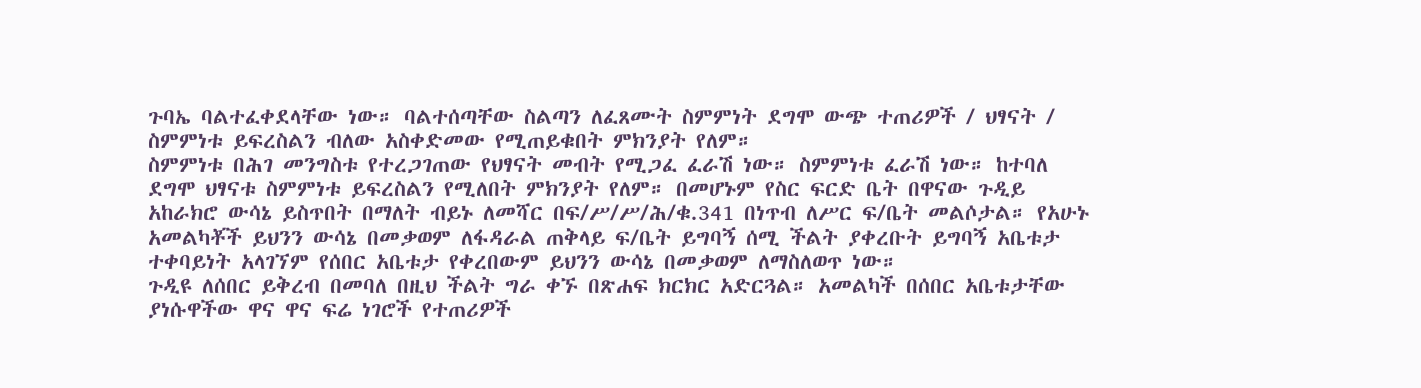ጉባኤ ባልተፈቀደላቸው ነው። ባልተሰጣቸው ስልጣን ለፈጸሙት ስምምነት ደግሞ ውጭ ተጠሪዎች / ህፃናት / ስምምነቱ ይፍረስልን ብለው አስቀድመው የሚጠይቁበት ምክንያት የለም።
ስምምነቱ በሕገ መንግስቱ የተረጋገጠው የህፃናት መብት የሚጋፈ ፈራሽ ነው። ስምምነቱ ፈራሽ ነው። ከተባለ ደግሞ ህፃናቱ ስምምነቱ ይፍረስልን የሚለበት ምክንያት የለም። በመሆኑም የስር ፍርድ ቤት በዋናው ጉዲይ አከራክሮ ውሳኔ ይስጥበት በማለት ብይኑ ለመሻር በፍ/ሥ/ሥ/ሕ/ቁ.341 በነጥብ ለሥር ፍ/ቤት መልሶታል። የአሁኑ አመልካቾች ይህንን ውሳኔ በመቃወም ለፋዳራል ጠቅላይ ፍ/ቤት ይግባኝ ሰሚ ችልት ያቀረቡት ይግባኝ አቤቱታ ተቀባይነት አላገኘም የሰበር አቤቱታ የቀረበውም ይህንን ውሳኔ በመቃወም ለማስለወጥ ነው።
ጉዲዩ ለሰበር ይቅረብ በመባለ በዚህ ችልት ግራ ቀኙ በጽሐፍ ክርክር አድርጓል። አመልካች በሰበር አቤቱታቸው ያነሱዋችው ዋና ዋና ፍሬ ነገሮች የተጠሪዎች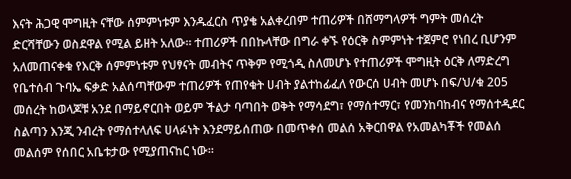እናት ሕጋዊ ሞግዚት ናቸው ሰምምነቱም እንዱፈርስ ጥያቄ አልቀረበም ተጠሪዎች በሸማግላዎች ግምት መሰረት ድርሻቸውን ወስደዋል የሚል ይዘት አለው። ተጠሪዎች በበኩላቸው በግራ ቀኙ የዕርቅ ስምምነት ተጀምሮ የነበረ ቢሆንም አለመጠናቀቁ የእርቅ ሰምምነቱም የህፃናት መብትና ጥቅም የሚጎዲ ስለመሆኑ የተጠሪዎች ሞግዚት ዕርቅ ለማድረግ የቤተሰብ ጉባኤ ፍቃድ አልሰጣቸውም ተጠሪዎች የጠየቁት ሀብት ያልተከፊፈለ የውርሰ ሀብት መሆኑ በፍ/ህ/ቁ 205 መሰረት ከወላጆቹ አንደ በማይኖርበት ወይም ችልታ ባጣበት ወቅት የማሳደግ፣ የማሰተማር፣ የመንከባከብና የማሰተዲደር ስልጣን እንጂ ንብረት የማሰተላለፍ ሀላፉነት እንደማይሰጠው በመጥቀሰ መልሰ አቅርበዋል የአመልካቾች የመልሰ መልሰም የሰበር አቤቱታው የሚያጠናከር ነው።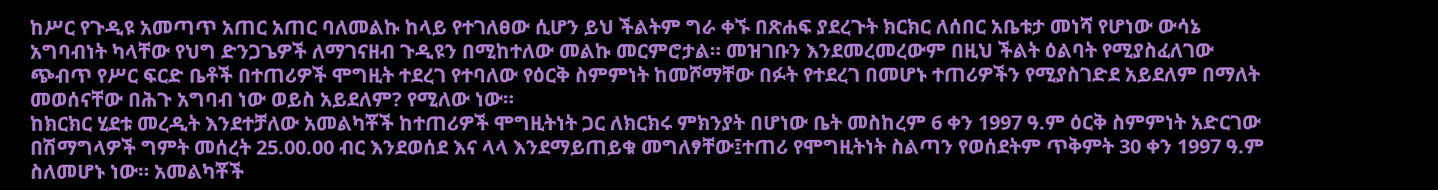ከሥር የጉዲዩ አመጣጥ አጠር አጠር ባለመልኩ ከላይ የተገለፀው ሲሆን ይህ ችልትም ግራ ቀኙ በጽሐፍ ያደረጉት ክርክር ለሰበር አቤቱታ መነሻ የሆነው ውሳኔ አግባብነት ካላቸው የህግ ድንጋጌዎች ለማገናዘብ ጉዲዩን በሚከተለው መልኩ መርምሮታል። መዝገቡን እንደመረመረውም በዚህ ችልት ዕልባት የሚያስፈለገው ጭብጥ የሥር ፍርድ ቤቶች በተጠሪዎች ሞግዚት ተደረገ የተባለው የዕርቅ ስምምነት ከመሾማቸው በፉት የተደረገ በመሆኑ ተጠሪዎችን የሚያስገድደ አይደለም በማለት መወሰናቸው በሕጉ አግባብ ነው ወይስ አይደለም? የሚለው ነው።
ከክርክር ሂደቱ መረዲት እንደተቻለው አመልካቾች ከተጠሪዎች ሞግዚትነት ጋር ለክርክሩ ምክንያት በሆነው ቤት መስከረም 6 ቀን 1997 ዓ.ም ዕርቅ ስምምነት አድርገው በሽማግላዎች ግምት መሰረት 25.00.00 ብር እንደወሰደ እና ላላ እንደማይጠይቁ መግለፃቸው፤ተጠሪ የሞግዚትነት ስልጣን የወሰደትም ጥቅምት 30 ቀን 1997 ዓ.ም ስለመሆኑ ነው። አመልካቾች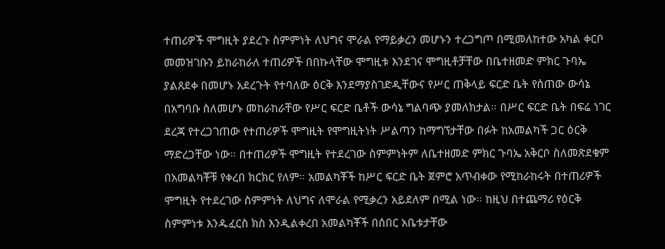ተጠሪዎች ሞግዚት ያደረጉ ስምምነት ለህግና ሞራል የማይቃረን መሆኑን ተረጋግጦ በሚመለከተው አካል ቀርቦ መመዝገቡን ይከራከራለ ተጠሪዎች በበኩላቸው ሞግዚቱ እንደገና ሞግዚቶቻቸው በቤተዘመድ ምክር ጉባኤ ያልጸደቀ በመሆኑ አደረጉት የተባለው ዕርቅ እንደማያስገድዲቸውና የሥር ጠቅላይ ፍርድ ቤት የሰጠው ውሳኔ በአግባቡ ስለመሆኑ መከራከራቸው የሥር ፍርድ ቤቶች ውሳኔ ግልባጭ ያመለክታል። በሥር ፍርድ ቤት በፍሬ ነገር ደረጃ የተረጋገጠው የተጠሪዎች ሞግዚት የሞግዚትነት ሥልጣን ከማግኘታቸው በፉት ከአመልካች ጋር ዕርቅ ማድረጋቸው ነው። በተጠሪዎች ሞግዚት የተደረገው ስምምነትም ለቤተዘመድ ምክር ጉባኤ አቅርቦ ስለመጽደቁም በአመልካቾቹ የቀረበ ክርክር የለም። አመልካቾች ከሥር ፍርድ ቤት ጀምሮ አጥብቀው የሚከራከሩት በተጠሪዎች ሞግዚት የተደረገው ስምምነት ለህግና ለሞራል የሚቃረን አይደለም በሚል ነው። ከዚህ በተጨማሪ የዕርቅ ስምምነቱ እንዱፈርስ ክስ እንዲልቀረበ አመልካቾች በሰበር አቤቱታቸው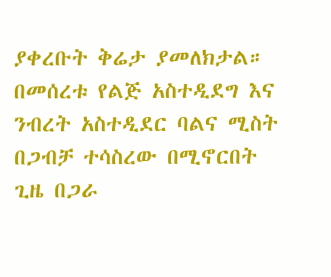ያቀረቡት ቅሬታ ያመለክታል። በመሰረቱ የልጅ አስተዲደግ እና ንብረት አስተዲደር ባልና ሚስት በጋብቻ ተሳስረው በሚኖርበት ጊዜ በጋራ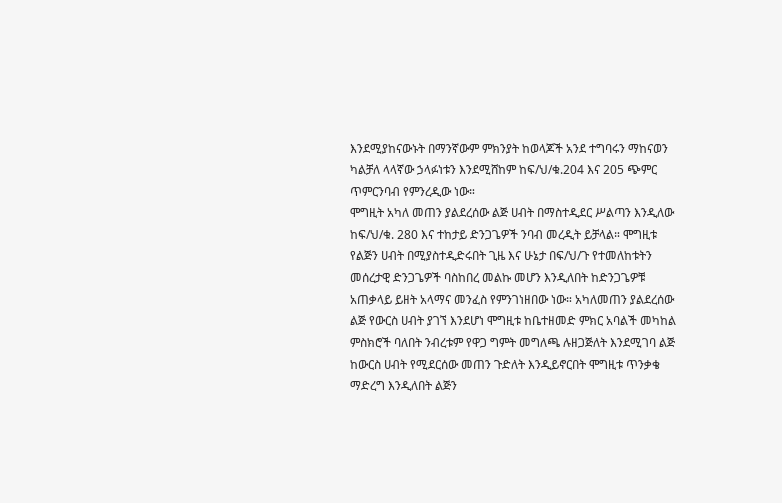እንደሚያከናውኑት በማንኛውም ምክንያት ከወላጆች አንደ ተግባሩን ማከናወን ካልቻለ ላላኛው ኃላፉነቱን እንደሚሸከም ከፍ/ህ/ቁ.204 እና 205 ጭምር ጥምርንባብ የምንረዲው ነው።
ሞግዚት አካለ መጠን ያልደረሰው ልጅ ሀብት በማስተዲደር ሥልጣን እንዲለው ከፍ/ህ/ቁ. 280 እና ተከታይ ድንጋጌዎች ንባብ መረዲት ይቻላል። ሞግዚቱ የልጅን ሀብት በሚያስተዲድሩበት ጊዜ እና ሁኔታ በፍ/ህ/ጉ የተመለከቱትን መሰረታዊ ድንጋጌዎች ባስከበረ መልኩ መሆን እንዲለበት ከድንጋጌዎቹ አጠቃላይ ይዘት አላማና መንፈስ የምንገነዘበው ነው። አካለመጠን ያልደረሰው ልጅ የውርስ ሀብት ያገኘ እንደሆነ ሞግዚቱ ከቤተዘመድ ምክር አባልች መካከል ምስክሮች ባለበት ንብረቱም የዋጋ ግምት መግለጫ ሉዘጋጅለት እንደሚገባ ልጅ ከውርስ ሀብት የሚደርሰው መጠን ጉድለት እንዲይኖርበት ሞግዚቱ ጥንቃቄ ማድረግ እንዲለበት ልጅን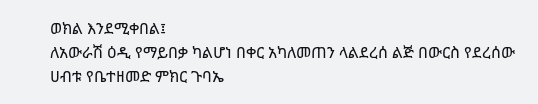ወክል እንደሚቀበል፤
ለአውራሽ ዕዲ የማይበቃ ካልሆነ በቀር አካለመጠን ላልደረሰ ልጅ በውርስ የደረሰው ሀብቱ የቤተዘመድ ምክር ጉባኤ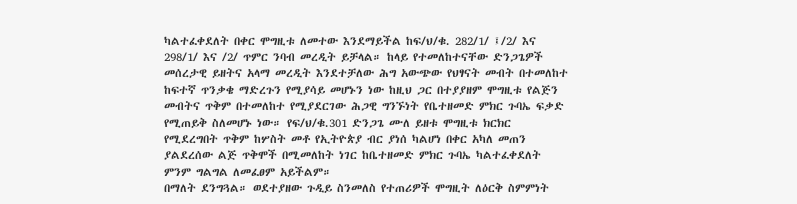ካልተፈቀደለት በቀር ሞግዚቱ ለመተው እንደማይችል ከፍ/ህ/ቁ. 282/1/ ፤/2/ እና 298/1/ እና /2/ ጥምር ንባብ መረዲት ይቻላል። ከላይ የተመለከተናቸው ድንጋጌዎች መሰረታዊ ይዘትና አላማ መረዲት እንደተቻለው ሕግ አውጭው የህፃናት መብት በተመለከተ ከፍተኛ ጥንቃቄ ማድረጉን የሚያሳይ መሆኑን ነው ከዚህ ጋር በተያያዘም ሞግዚቱ የልጅን መብትና ጥቅም በተመለከተ የሚያደርገው ሕጋዊ ግንኙነት የቤተዘመድ ምክር ጉባኤ ፍቃድ የሚጠይቅ ስለመሆኑ ነው። የፍ/ህ/ቁ.301 ድንጋጌ ሙለ ይዘቱ ሞግዚቱ ክርክር የሚደረግበት ጥቅም ከሦስት መቶ የኢትዮጵያ ብር ያነሰ ካልሆነ በቀር አካለ መጠን ያልደረሰው ልጅ ጥቅሞች በሚመለከት ነገር ከቤተዘመድ ምክር ጉባኤ ካልተፈቀደለት ምንም ግልግል ለመፈፀም አይችልም።
በማለት ደንግጓል። ወደተያዘው ጉዲይ ስንመለስ የተጠሪዎች ሞግዚት ለዕርቅ ስምምነት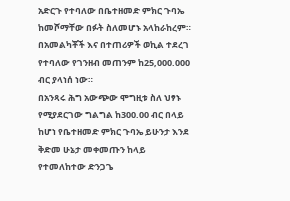አድርጉ የተባለው በቤተዘመድ ምክር ጉባኤ ከመሾማቸው በፉት ስለመሆኑ አላከራከረም። በአመልካቾች እና በተጠሪዎች ወኪል ተደረገ የተባለው የገንዘብ መጠንም ከ25‚000.000 ብር ያላነሰ ነው።
በአንጻሩ ሕግ አውጭው ሞግዚቱ ስለ ህፃኑ የሚያደርገው ግልግል ከ300.00 ብር በላይ ከሆነ የቤተዘመድ ምክር ጉባኤ ይሁንታ እንደ ቅድመ ሁኔታ መቀመጡን ከላይ የተመለከተው ድንጋጌ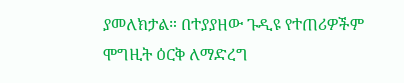ያመለክታል። በተያያዘው ጉዲዩ የተጠሪዎችም ሞግዚት ዕርቅ ለማድረግ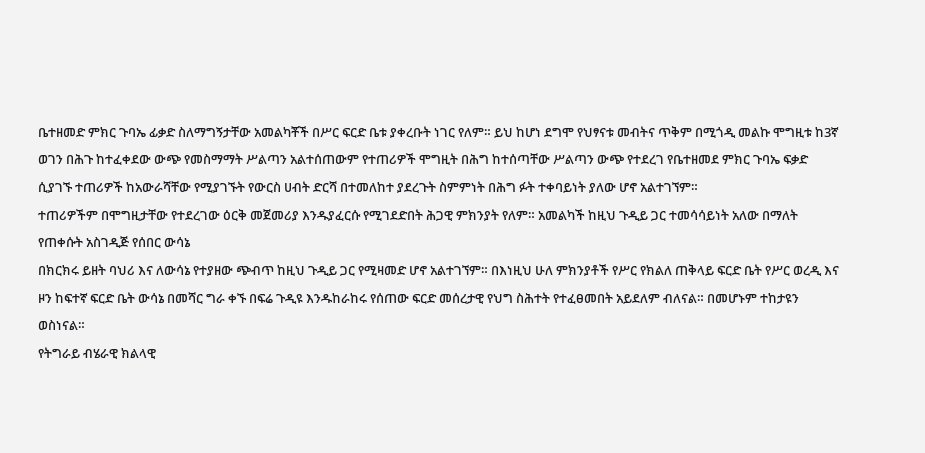ቤተዘመድ ምክር ጉባኤ ፊቃድ ስለማግኝታቸው አመልካቾች በሥር ፍርድ ቤቱ ያቀረቡት ነገር የለም። ይህ ከሆነ ደግሞ የህፃናቱ መብትና ጥቅም በሚጎዲ መልኩ ሞግዚቱ ከ3ኛ ወገን በሕጉ ከተፈቀደው ውጭ የመስማማት ሥልጣን አልተሰጠውም የተጠሪዎች ሞግዚት በሕግ ከተሰጣቸው ሥልጣን ውጭ የተደረገ የቤተዘመደ ምክር ጉባኤ ፍቃድ ሲያገኙ ተጠሪዎች ከአውራሻቸው የሚያገኙት የውርስ ሀብት ድርሻ በተመለከተ ያደረጉት ስምምነት በሕግ ፉት ተቀባይነት ያለው ሆኖ አልተገኘም።
ተጠሪዎችም በሞግዚታቸው የተደረገው ዕርቅ መጀመሪያ እንዱያፈርሱ የሚገደድበት ሕጋዊ ምክንያት የለም። አመልካች ከዚህ ጉዲይ ጋር ተመሳሳይነት አለው በማለት የጠቀሱት አስገዲጅ የሰበር ውሳኔ
በክርክሩ ይዘት ባህሪ እና ለውሳኔ የተያዘው ጭብጥ ከዚህ ጉዲይ ጋር የሚዛመድ ሆኖ አልተገኘም። በእነዚህ ሁለ ምክንያቶች የሥር የክልለ ጠቅላይ ፍርድ ቤት የሥር ወረዲ እና ዞን ከፍተኛ ፍርድ ቤት ውሳኔ በመሻር ግራ ቀኙ በፍሬ ጉዲዩ እንዱከራከሩ የሰጠው ፍርድ መሰረታዊ የህግ ስሕተት የተፈፀመበት አይደለም ብለናል። በመሆኑም ተከታዩን ወስነናል።
የትግራይ ብሄራዊ ክልላዊ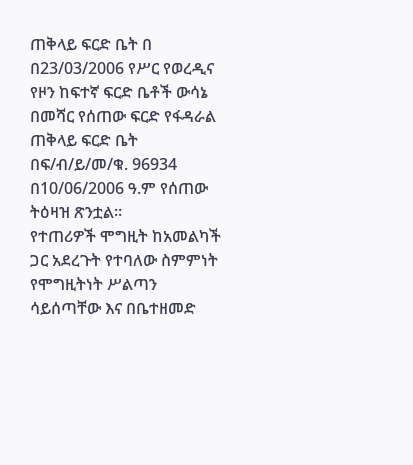ጠቅላይ ፍርድ ቤት በ
በ23/03/2006 የሥር የወረዲና የዞን ከፍተኛ ፍርድ ቤቶች ውሳኔ በመሻር የሰጠው ፍርድ የፋዳራል ጠቅላይ ፍርድ ቤት በፍ/ብ/ይ/መ/ቁ. 96934 በ10/06/2006 ዓ.ም የሰጠው ትዕዛዝ ጽንቷል።
የተጠሪዎች ሞግዚት ከአመልካች ጋር አደረጉት የተባለው ስምምነት የሞግዚትነት ሥልጣን ሳይሰጣቸው እና በቤተዘመድ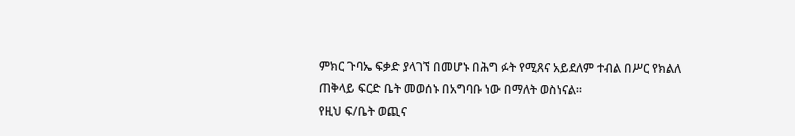ምክር ጉባኤ ፍቃድ ያላገኘ በመሆኑ በሕግ ፉት የሚጸና አይደለም ተብል በሥር የክልለ ጠቅላይ ፍርድ ቤት መወሰኑ በአግባቡ ነው በማለት ወስነናል።
የዚህ ፍ/ቤት ወጪና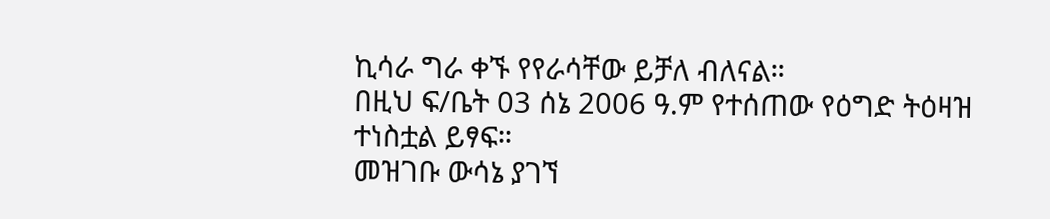ኪሳራ ግራ ቀኙ የየራሳቸው ይቻለ ብለናል።
በዚህ ፍ/ቤት 03 ሰኔ 2006 ዓ.ም የተሰጠው የዕግድ ትዕዛዝ ተነስቷል ይፃፍ።
መዝገቡ ውሳኔ ያገኘ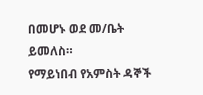በመሆኑ ወደ መ/ቤት ይመለስ።
የማይነበብ የአምስት ዳኞች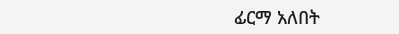ፊርማ አለበት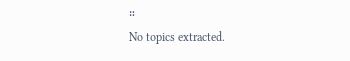።
No topics extracted.